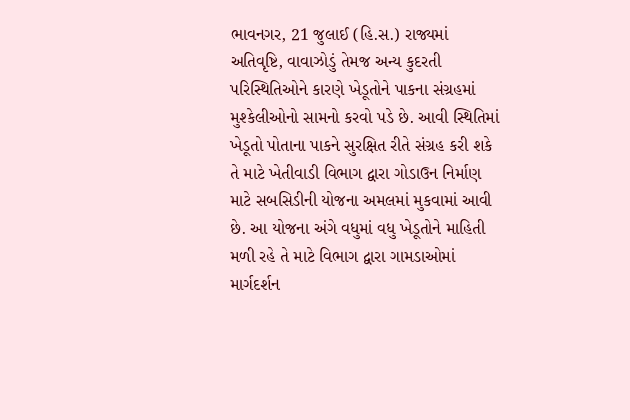ભાવનગર, 21 જુલાઈ (હિ.સ.) રાજ્યમાં અતિવૃષ્ટિ, વાવાઝોડું તેમજ અન્ય કુદરતી પરિસ્થિતિઓને કારણે ખેડૂતોને પાકના સંગ્રહમાં મુશ્કેલીઓનો સામનો કરવો પડે છે. આવી સ્થિતિમાં ખેડૂતો પોતાના પાકને સુરક્ષિત રીતે સંગ્રહ કરી શકે તે માટે ખેતીવાડી વિભાગ દ્વારા ગોડાઉન નિર્માણ માટે સબસિડીની યોજના અમલમાં મુકવામાં આવી છે. આ યોજના અંગે વધુમાં વધુ ખેડૂતોને માહિતી મળી રહે તે માટે વિભાગ દ્વારા ગામડાઓમાં માર્ગદર્શન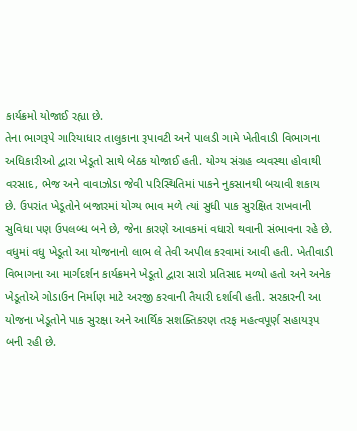કાર્યક્રમો યોજાઈ રહ્યા છે.
તેના ભાગરૂપે ગારિયાધાર તાલુકાના રૂપાવટી અને પાલડી ગામે ખેતીવાડી વિભાગના અધિકારીઓ દ્વારા ખેડૂતો સાથે બેઠક યોજાઈ હતી. યોગ્ય સંગ્રહ વ્યવસ્થા હોવાથી વરસાદ, ભેજ અને વાવાઝોડા જેવી પરિસ્થિતિમાં પાકને નુકસાનથી બચાવી શકાય છે. ઉપરાંત ખેડૂતોને બજારમાં યોગ્ય ભાવ મળે ત્યાં સુધી પાક સુરક્ષિત રાખવાની સુવિધા પણ ઉપલબ્ધ બને છે, જેના કારણે આવકમાં વધારો થવાની સંભાવના રહે છે.
વધુમાં વધુ ખેડૂતો આ યોજનાનો લાભ લે તેવી અપીલ કરવામાં આવી હતી. ખેતીવાડી વિભાગના આ માર્ગદર્શન કાર્યક્રમને ખેડૂતો દ્વારા સારો પ્રતિસાદ મળ્યો હતો અને અનેક ખેડૂતોએ ગોડાઉન નિર્માણ માટે અરજી કરવાની તૈયારી દર્શાવી હતી. સરકારની આ યોજના ખેડૂતોને પાક સુરક્ષા અને આર્થિક સશક્તિકરણ તરફ મહત્વપૂર્ણ સહાયરૂપ બની રહી છે.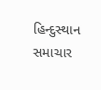હિન્દુસ્થાન સમાચાર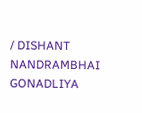/ DISHANT NANDRAMBHAI GONADLIYA